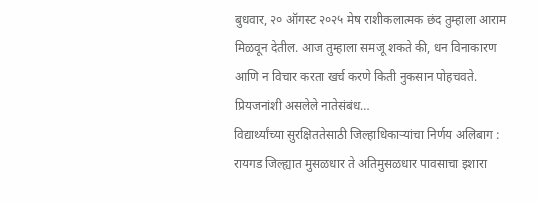बुधवार, २० ऑगस्ट २०२५ मेष राशीकलात्मक छंद तुम्हाला आराम मिळवून देतील. आज तुम्हाला समजू शकते की, धन विनाकारण आणि न विचार करता खर्च करणे किती नुकसान पोहचवते. प्रियजनांशी असलेले नातेसंबंध…
विद्यार्थ्यांच्या सुरक्षिततेसाठी जिल्हाधिकाऱ्यांचा निर्णय अलिबाग : रायगड जिल्ह्यात मुसळधार ते अतिमुसळधार पावसाचा इशारा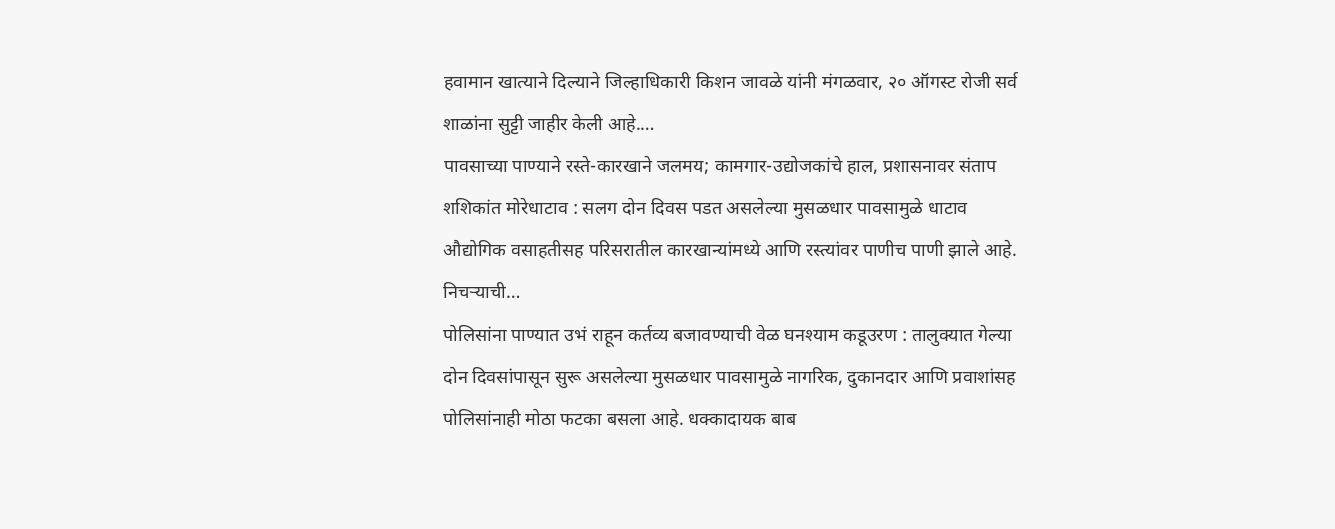हवामान खात्याने दिल्याने जिल्हाधिकारी किशन जावळे यांनी मंगळवार, २० ऑगस्ट रोजी सर्व शाळांना सुट्टी जाहीर केली आहे.…
पावसाच्या पाण्याने रस्ते-कारखाने जलमय; कामगार-उद्योजकांचे हाल, प्रशासनावर संताप शशिकांत मोरेधाटाव : सलग दोन दिवस पडत असलेल्या मुसळधार पावसामुळे धाटाव औद्योगिक वसाहतीसह परिसरातील कारखान्यांमध्ये आणि रस्त्यांवर पाणीच पाणी झाले आहे. निचऱ्याची…
पोलिसांना पाण्यात उभं राहून कर्तव्य बजावण्याची वेळ घनश्याम कडूउरण : तालुक्यात गेल्या दोन दिवसांपासून सुरू असलेल्या मुसळधार पावसामुळे नागरिक, दुकानदार आणि प्रवाशांसह पोलिसांनाही मोठा फटका बसला आहे. धक्कादायक बाब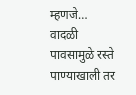म्हणजे…
वादळी पावसामुळे रस्ते पाण्याखाली तर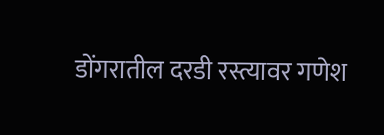डोंगरातील दरडी रस्त्यावर गणेश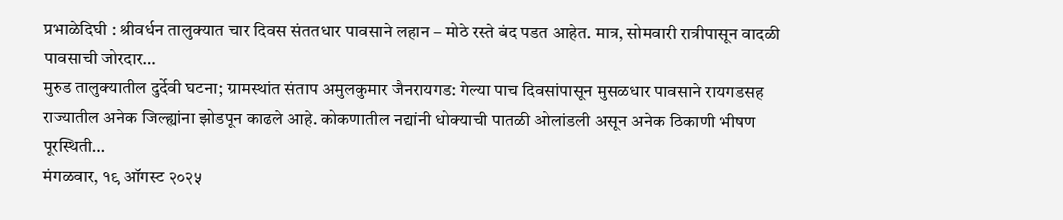प्रभाळेदिघी : श्रीवर्धन तालुक्यात चार दिवस संततधार पावसाने लहान – मोठे रस्ते बंद पडत आहेत. मात्र, सोमवारी रात्रीपासून वादळी पावसाची जोरदार…
मुरुड तालुक्यातील दुर्देवी घटना; ग्रामस्थांत संताप अमुलकुमार जैनरायगड: गेल्या पाच दिवसांपासून मुसळधार पावसाने रायगडसह राज्यातील अनेक जिल्ह्यांना झोडपून काढले आहे. कोकणातील नद्यांनी धोक्याची पातळी ओलांडली असून अनेक ठिकाणी भीषण पूरस्थिती…
मंगळवार, १९ ऑगस्ट २०२५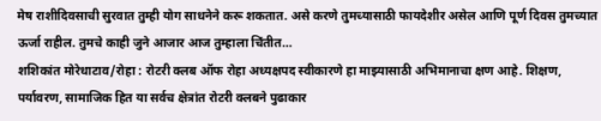मेष राशीदिवसाची सुरवात तुम्ही योग साधनेने करू शकतात. असे करणे तुमच्यासाठी फायदेशीर असेल आणि पूर्ण दिवस तुमच्यात ऊर्जा राहील. तुमचे काही जुने आजार आज तुम्हाला चिंतीत…
शशिकांत मोरेधाटाव/रोहा : रोटरी क्लब ऑफ रोहा अध्यक्षपद स्वीकारणे हा माझ्यासाठी अभिमानाचा क्षण आहे. शिक्षण, पर्यावरण, सामाजिक हित या सर्वच क्षेत्रांत रोटरी क्लबने पुढाकार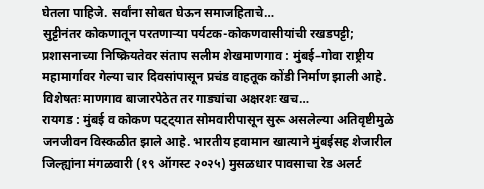घेतला पाहिजे. सर्वांना सोबत घेऊन समाजहिताचे…
सुट्टीनंतर कोकणातून परतणाऱ्या पर्यटक-कोकणवासीयांची रखडपट्टी; प्रशासनाच्या निष्क्रियतेवर संताप सलीम शेखमाणगाव : मुंबई–गोवा राष्ट्रीय महामार्गावर गेल्या चार दिवसांपासून प्रचंड वाहतूक कोंडी निर्माण झाली आहे. विशेषतः माणगाव बाजारपेठेत तर गाड्यांचा अक्षरशः खच…
रायगड : मुंबई व कोकण पट्ट्यात सोमवारीपासून सुरू असलेल्या अतिवृष्टीमुळे जनजीवन विस्कळीत झाले आहे. भारतीय हवामान खात्याने मुंबईसह शेजारील जिल्ह्यांना मंगळवारी (१९ ऑगस्ट २०२५) मुसळधार पावसाचा रेड अलर्ट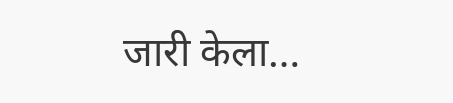जारी केला…